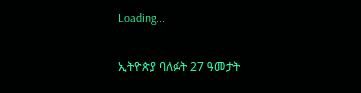Loading...

ኢትዮጵያ ባለፉት 27 ዓመታት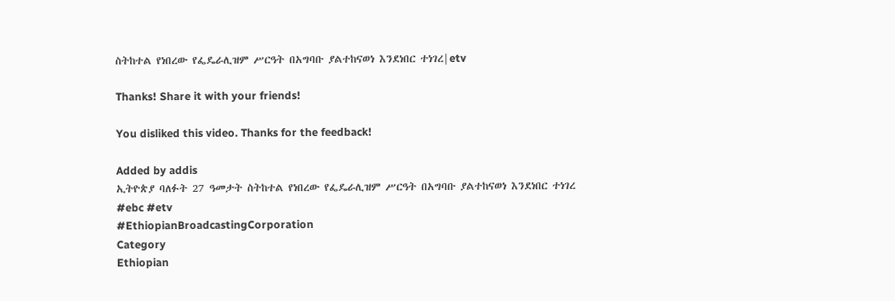ስትከተል የነበረው የፌዴራሊዝም ሥርዓት በአግባቡ ያልተከናወነ እንደነበር ተነገረ|etv

Thanks! Share it with your friends!

You disliked this video. Thanks for the feedback!

Added by addis
ኢትዮጵያ ባለፉት 27 ዓመታት ስትከተል የነበረው የፌዴራሊዝም ሥርዓት በአግባቡ ያልተከናወነ እንደነበር ተነገረ
#ebc #etv
#EthiopianBroadcastingCorporation
Category
Ethiopian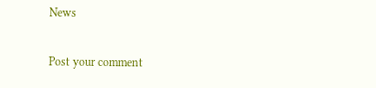News

Post your comment